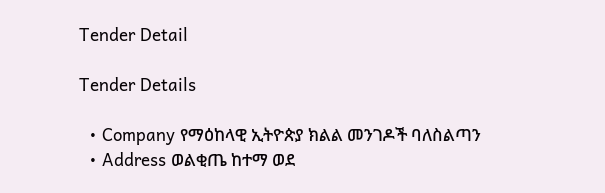Tender Detail

Tender Details

  • Company የማዕከላዊ ኢትዮጵያ ክልል መንገዶች ባለስልጣን
  • Address ወልቂጤ ከተማ ወደ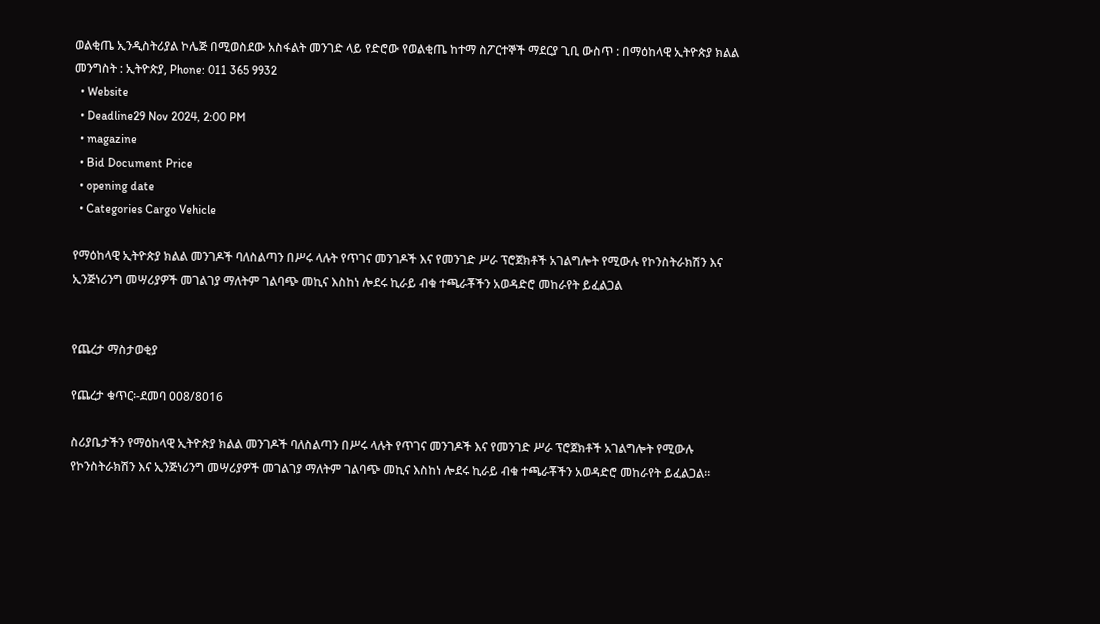ወልቂጤ ኢንዲስትሪያል ኮሌጅ በሚወስደው አስፋልት መንገድ ላይ የድሮው የወልቂጤ ከተማ ስፖርተኞች ማደርያ ጊቢ ውስጥ : በማዕከላዊ ኢትዮጵያ ክልል መንግስት : ኢትዮጵያ, Phone: 011 365 9932
  • Website
  • Deadline29 Nov 2024, 2:00 PM
  • magazine
  • Bid Document Price
  • opening date
  • Categories Cargo Vehicle

የማዕከላዊ ኢትዮጵያ ክልል መንገዶች ባለስልጣን በሥሩ ላሉት የጥገና መንገዶች እና የመንገድ ሥራ ፕሮጀክቶች አገልግሎት የሚውሉ የኮንስትራክሽን እና ኢንጅነሪንግ መሣሪያዎች መገልገያ ማለትም ገልባጭ መኪና እስከነ ሎደሩ ኪራይ ብቁ ተጫራቾችን አወዳድሮ መከራየት ይፈልጋል


የጨረታ ማስታወቂያ

የጨረታ ቁጥር፡-ደመባ 008/8016

ስሪያቤታችን የማዕከላዊ ኢትዮጵያ ክልል መንገዶች ባለስልጣን በሥሩ ላሉት የጥገና መንገዶች እና የመንገድ ሥራ ፕሮጀክቶች አገልግሎት የሚውሉ የኮንስትራክሽን እና ኢንጅነሪንግ መሣሪያዎች መገልገያ ማለትም ገልባጭ መኪና እስከነ ሎደሩ ኪራይ ብቁ ተጫራቾችን አወዳድሮ መከራየት ይፈልጋል።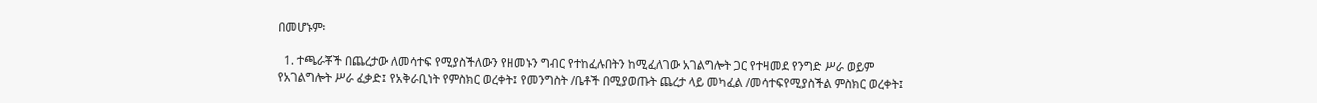በመሆኑም፡

  1. ተጫራቾች በጨረታው ለመሳተፍ የሚያስችለውን የዘመኑን ግብር የተከፈሉበትን ከሚፈለገው አገልግሎት ጋር የተዛመደ የንግድ ሥራ ወይም የአገልግሎት ሥራ ፈቃድ፤ የአቅራቢነት የምስክር ወረቀት፤ የመንግስት /ቤቶች በሚያወጡት ጨረታ ላይ መካፈል /መሳተፍየሚያስችል ምስክር ወረቀት፤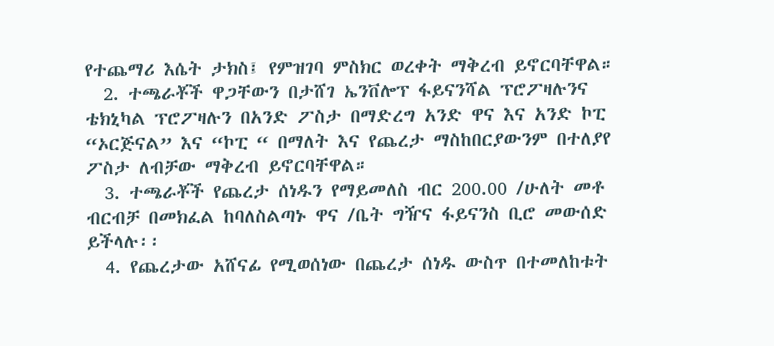የተጨማሪ እሴት ታክስ፤ የምዝገባ ምስክር ወረቀት ማቅረብ ይኖርባቸዋል።
  2. ተጫራቾች ዋጋቸውን በታሸገ ኤንቨሎፕ ፋይናንሻል ፕሮፖዛሉንና ቴክኒካል ፕሮፖዛሉን በአንድ ፖስታ በማድረግ አንድ ዋና እና አንድ ኮፒ “ኦርጅናል” እና “ኮፒ “ በማለት እና የጨረታ ማስከበርያውንም በተለያየ ፖስታ ለብቻው ማቅረብ ይኖርባቸዋል።
  3. ተጫራቾች የጨረታ ሰነዱን የማይመለስ ብር 200.00 /ሁለት መቶ ብርብቻ በመክፈል ከባለስልጣኑ ዋና /ቤት ግዥና ፋይናንስ ቢሮ መውሰድ ይችላሉ፡፡
  4. የጨረታው አሸናፊ የሚወሰነው በጨረታ ሰነዱ ውስጥ በተመለከቱት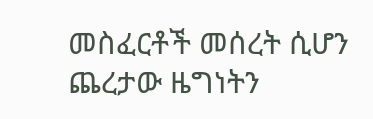መስፈርቶች መሰረት ሲሆን ጨረታው ዜግነትን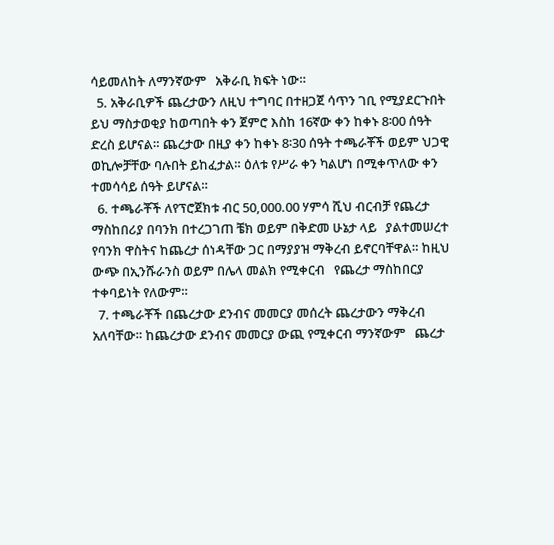ሳይመለከት ለማንኛውም   አቅራቢ ክፍት ነው።
  5. አቅራቢዎች ጨረታውን ለዚህ ተግባር በተዘጋጀ ሳጥን ገቢ የሚያደርጉበት ይህ ማስታወቂያ ከወጣበት ቀን ጀምሮ እስከ 16ኛው ቀን ከቀኑ 8፡00 ሰዓት ድረስ ይሆናል። ጨረታው በዚያ ቀን ከቀኑ 8፡30 ሰዓት ተጫራቾች ወይም ህጋዊ ወኪሎቻቸው ባሉበት ይከፈታል። ዕለቱ የሥራ ቀን ካልሆነ በሚቀጥለው ቀን ተመሳሳይ ሰዓት ይሆናል።
  6. ተጫራቾች ለየፕሮጀክቱ ብር 50,000.00 ሃምሳ ሺህ ብርብቻ የጨረታ ማስከበሪያ በባንክ በተረጋገጠ ቼክ ወይም በቅድመ ሁኔታ ላይ   ያልተመሠረተ የባንክ ዋስትና ከጨረታ ሰነዳቸው ጋር በማያያዝ ማቅረብ ይኖርባቸዋል። ከዚህ ውጭ በኢንሹራንስ ወይም በሌላ መልክ የሚቀርብ   የጨረታ ማስከበርያ ተቀባይነት የለውም።
  7. ተጫራቾች በጨረታው ደንብና መመርያ መሰረት ጨረታውን ማቅረብ አለባቸው። ከጨረታው ደንብና መመርያ ውጪ የሚቀርብ ማንኛውም   ጨረታ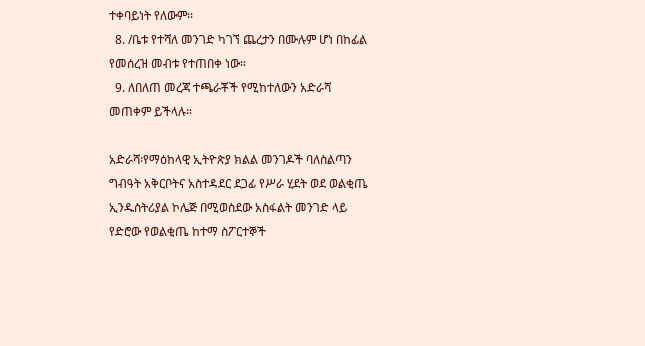ተቀባይነት የለውም፡፡
  8. /ቤቱ የተሻለ መንገድ ካገኘ ጨረታን በሙሉም ሆነ በከፊል የመሰረዝ መብቱ የተጠበቀ ነው።
  9. ለበለጠ መረጃ ተጫራቾች የሚከተለውን አድራሻ መጠቀም ይችላሉ።

አድራሻ፡የማዕከላዊ ኢትዮጵያ ክልል መንገዶች ባለስልጣን ግብዓት አቅርቦትና አስተዳደር ደጋፊ የሥራ ሂደት ወደ ወልቂጤ ኢንዱስትሪያል ኮሌጅ በሚወስደው አስፋልት መንገድ ላይ የድሮው የወልቂጤ ከተማ ስፖርተኞች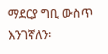ማደርያ ግቢ ውስጥ እንገኛለን፡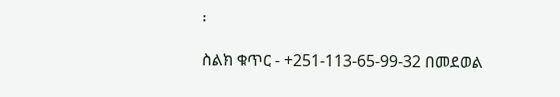፡

ስልክ ቁጥር - +251-113-65-99-32 በመደወል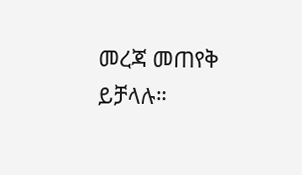መረጃ መጠየቅ ይቻላሉ።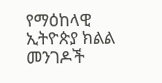የማዕከላዊ ኢትዮጵያ ክልል መንገዶች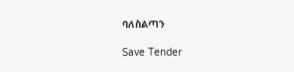ባለስልጣን

Save Tender